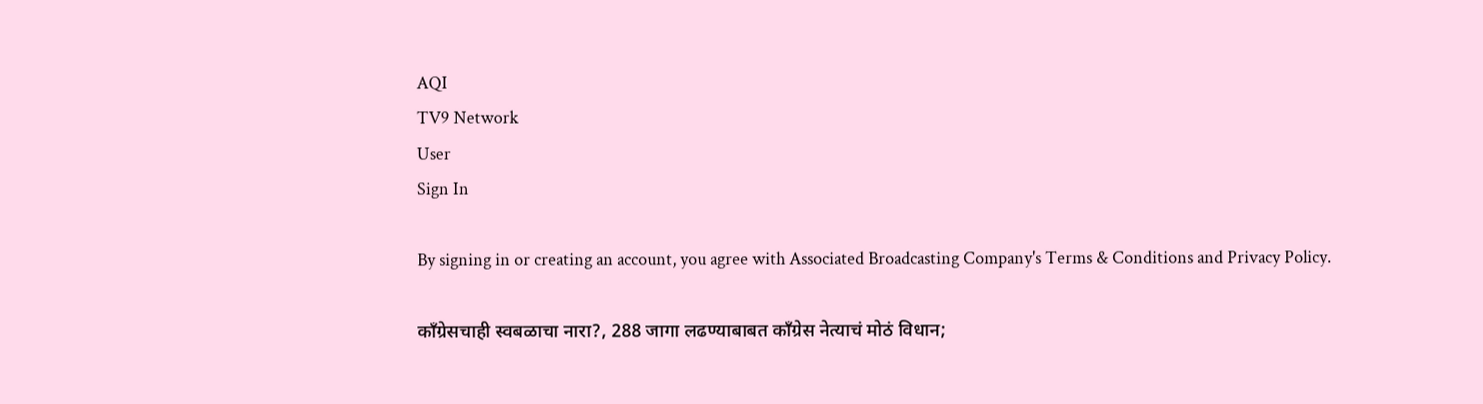AQI
TV9 Network
User
Sign In

By signing in or creating an account, you agree with Associated Broadcasting Company's Terms & Conditions and Privacy Policy.

काँग्रेसचाही स्वबळाचा नारा?, 288 जागा लढण्याबाबत काँग्रेस नेत्याचं मोठं विधान;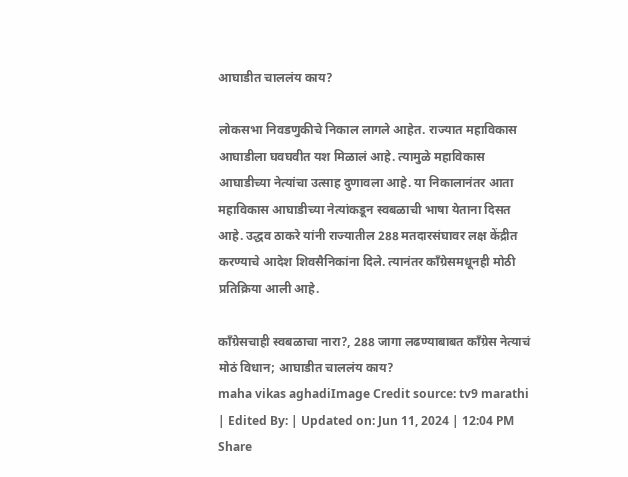आघाडीत चाललंय काय?

लोकसभा निवडणुकीचे निकाल लागले आहेत. राज्यात महाविकास आघाडीला घवघवीत यश मिळालं आहे. त्यामुळे महाविकास आघाडीच्या नेत्यांचा उत्साह दुणावला आहे. या निकालानंतर आता महाविकास आघाडीच्या नेत्यांकडून स्वबळाची भाषा येताना दिसत आहे. उद्धव ठाकरे यांनी राज्यातील 288 मतदारसंघावर लक्ष केंद्रीत करण्याचे आदेश शिवसैनिकांना दिले. त्यानंतर काँग्रेसमधूनही मोठी प्रतिक्रिया आली आहे.

काँग्रेसचाही स्वबळाचा नारा?, 288 जागा लढण्याबाबत काँग्रेस नेत्याचं मोठं विधान; आघाडीत चाललंय काय?
maha vikas aghadiImage Credit source: tv9 marathi
| Edited By: | Updated on: Jun 11, 2024 | 12:04 PM
Share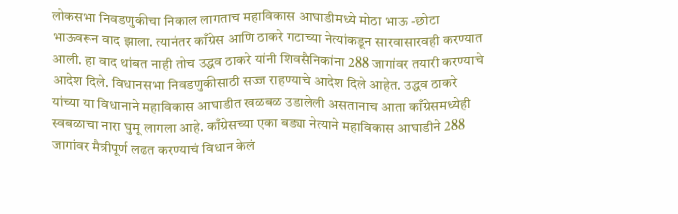लोकसभा निवडणुकीचा निकाल लागताच महाविकास आघाडीमध्ये मोठा भाऊ -छोटा भाऊवरून वाद झाला. त्यानंतर काँग्रेस आणि ठाकरे गटाच्या नेत्यांकडून सारवासारवही करण्यात आली. हा वाद थांबत नाही तोच उद्धव ठाकरे यांनी शिवसैनिकांना 288 जागांवर तयारी करण्याचे आदेश दिले. विधानसभा निवडणुकीसाठी सज्ज राहण्याचे आदेश दिले आहेत. उद्धव ठाकरे यांच्या या विधानाने महाविकास आघाडीत खळबळ उडालेली असतानाच आता काँग्रेसमध्येही स्वबळाचा नारा घुमू लागला आहे. काँग्रेसच्या एका बड्या नेत्याने महाविकास आघाडीने 288 जागांवर मैत्रीपूर्ण लढत करण्याचं विधान केलं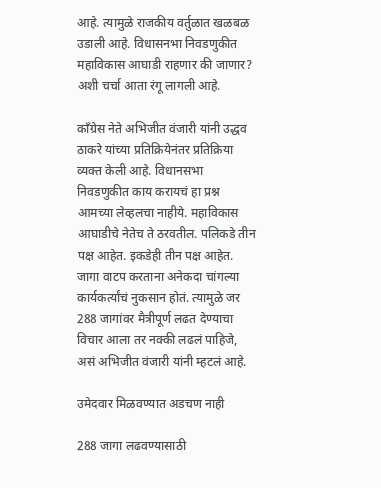आहे. त्यामुळे राजकीय वर्तुळात खळबळ उडाली आहे. विधासनभा निवडणुकीत महाविकास आघाडी राहणार की जाणार? अशी चर्चा आता रंगू लागली आहे.

काँग्रेस नेते अभिजीत वंजारी यांनी उद्धव ठाकरे यांच्या प्रतिक्रियेनंतर प्रतिक्रिया व्यक्त केली आहे. विधानसभा निवडणुकीत काय करायचं हा प्रश्न आमच्या लेव्हलचा नाहीये. महाविकास आघाडीचे नेतेच ते ठरवतील. पलिकडे तीन पक्ष आहेत. इकडेही तीन पक्ष आहेत. जागा वाटप करताना अनेकदा चांगल्या कार्यकर्त्यांचं नुकसान होतं. त्यामुळे जर 288 जागांवर मैत्रीपूर्ण लढत देण्याचा विचार आला तर नक्की लढलं पाहिजे, असं अभिजीत वंजारी यांनी म्हटलं आहे.

उमेदवार मिळवण्यात अडचण नाही

288 जागा लढवण्यासाठी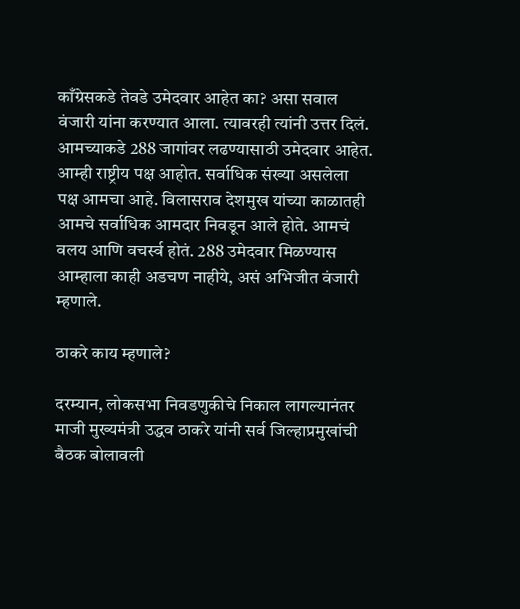काँग्रेसकडे तेवडे उमेदवार आहेत का? असा सवाल वंजारी यांना करण्यात आला. त्यावरही त्यांनी उत्तर दिलं. आमच्याकडे 288 जागांवर लढण्यासाठी उमेदवार आहेत. आम्ही राष्ट्रीय पक्ष आहोत. सर्वाधिक संख्या असलेला पक्ष आमचा आहे. विलासराव देशमुख यांच्या काळातही आमचे सर्वाधिक आमदार निवडून आले होते. आमचं वलय आणि वचर्स्व होतं. 288 उमेदवार मिळण्यास आम्हाला काही अडचण नाहीये, असं अभिजीत वंजारी म्हणाले.

ठाकरे काय म्हणाले?

दरम्यान, लोकसभा निवडणुकीचे निकाल लागल्यानंतर माजी मुख्यमंत्री उद्धव ठाकरे यांनी सर्व जिल्हाप्रमुखांची बैठक बोलावली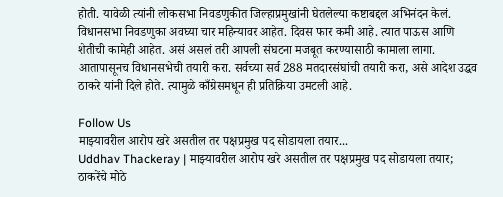होती. यावेळी त्यांनी लोकसभा निवडणुकीत जिल्हाप्रमुखांनी घेतलेल्या कष्टाबद्दल अभिनंदन केलं. विधानसभा निवडणुका अवघ्या चार महिन्यावर आहेत. दिवस फार कमी आहे. त्यात पाऊस आणि शेतीची कामेही आहेत. असं असलं तरी आपली संघटना मजबूत करण्यासाठी कामाला लागा. आतापासूनच विधानसभेची तयारी करा. सर्वच्या सर्व 288 मतदारसंघांची तयारी करा, असे आदेश उद्धव ठाकरे यांनी दिले होते. त्यामुळे काँग्रेसमधून ही प्रतिक्रिया उमटली आहे.

Follow Us
माझ्यावरील आरोप खरे असतील तर पक्षप्रमुख पद सोडायला तयार...
Uddhav Thackeray | माझ्यावरील आरोप खरे असतील तर पक्षप्रमुख पद सोडायला तयार; ठाकरेंचे मोठे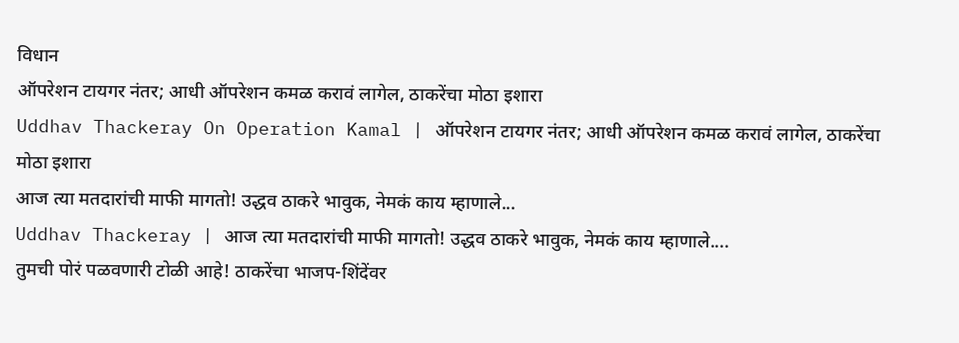विधान
ऑपरेशन टायगर नंतर; आधी ऑपरेशन कमळ करावं लागेल, ठाकरेंचा मोठा इशारा
Uddhav Thackeray On Operation Kamal | ऑपरेशन टायगर नंतर; आधी ऑपरेशन कमळ करावं लागेल, ठाकरेंचा मोठा इशारा
आज त्या मतदारांची माफी मागतो! उद्धव ठाकरे भावुक, नेमकं काय म्हाणाले...
Uddhav Thackeray | आज त्या मतदारांची माफी मागतो! उद्धव ठाकरे भावुक, नेमकं काय म्हाणाले....
तुमची पोरं पळवणारी टोळी आहे! ठाकरेंचा भाजप-शिंदेंवर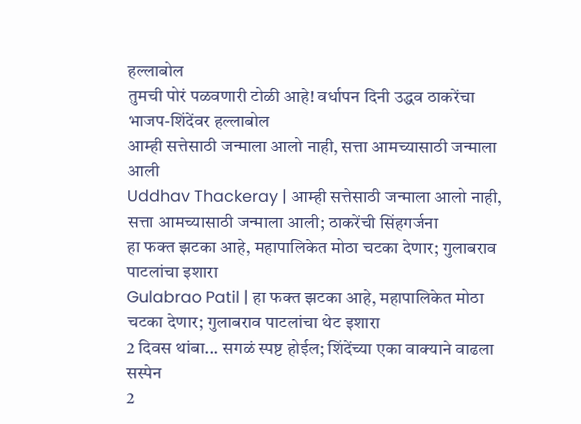हल्लाबोल
तुमची पोरं पळवणारी टोळी आहे! वर्धापन दिनी उद्धव ठाकरेंचा भाजप-शिंदेंवर हल्लाबोल
आम्ही सत्तेसाठी जन्माला आलो नाही, सत्ता आमच्यासाठी जन्माला आली
Uddhav Thackeray | आम्ही सत्तेसाठी जन्माला आलो नाही, सत्ता आमच्यासाठी जन्माला आली; ठाकरेंची सिंहगर्जना
हा फक्त झटका आहे, महापालिकेत मोठा चटका देणार; गुलाबराव पाटलांचा इशारा
Gulabrao Patil | हा फक्त झटका आहे, महापालिकेत मोठा चटका देणार; गुलाबराव पाटलांचा थेट इशारा
2 दिवस थांबा... सगळं स्पष्ट होईल; शिंदेंच्या एका वाक्याने वाढला सस्पेन
2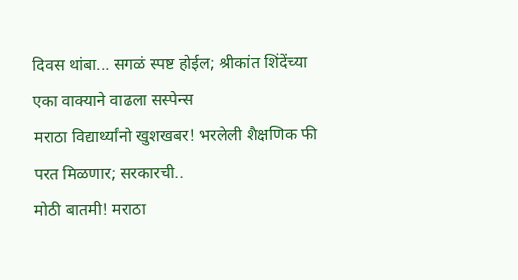दिवस थांबा... सगळं स्पष्ट होईल; श्रीकांत शिंदेंच्या एका वाक्याने वाढला सस्पेन्स
मराठा विद्यार्थ्यांनो खुशखबर! भरलेली शैक्षणिक फी परत मिळणार; सरकारची..
मोठी बातमी! मराठा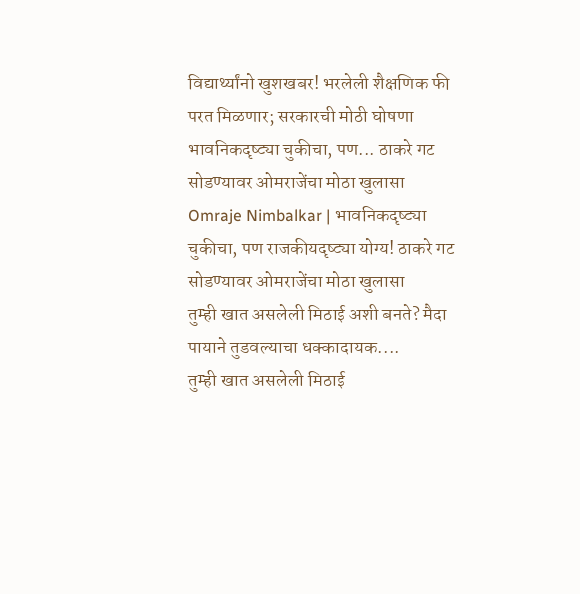विद्यार्थ्यांनो खुशखबर! भरलेली शैक्षणिक फी परत मिळणार; सरकारची मोठी घोषणा
भावनिकदृष्ट्या चुकीचा, पण... ठाकरे गट सोडण्यावर ओमराजेंचा मोठा खुलासा
Omraje Nimbalkar | भावनिकदृष्ट्या चुकीचा, पण राजकीयदृष्ट्या योग्य! ठाकरे गट सोडण्यावर ओमराजेंचा मोठा खुलासा
तुम्ही खात असलेली मिठाई अशी बनते? मैदा पायाने तुडवल्याचा धक्कादायक....
तुम्ही खात असलेली मिठाई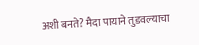अशी बनते? मैदा पायाने तुडवल्याचा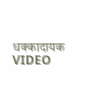धक्कादायक VIDEO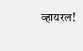व्हायरल!